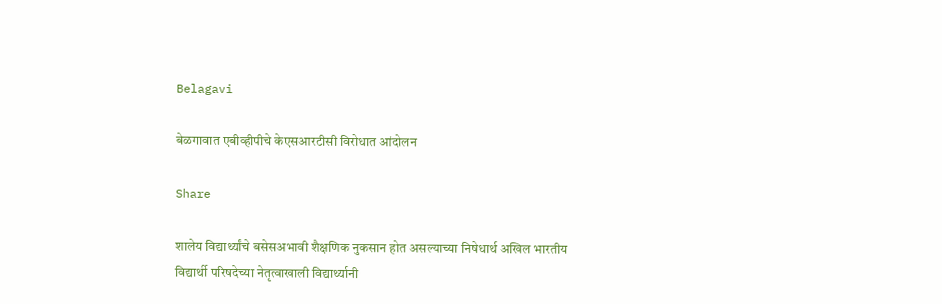Belagavi

बेळगावात एबीव्हीपीचे केएसआरटीसी विरोधात आंदोलन

Share

शालेय विद्यार्थ्यांचे बसेसअभावी शैक्षणिक नुकसान होत असल्याच्या निषेधार्थ अखिल भारतीय विद्यार्थी परिषदेच्या नेतृत्वाखाली विद्यार्थ्यानी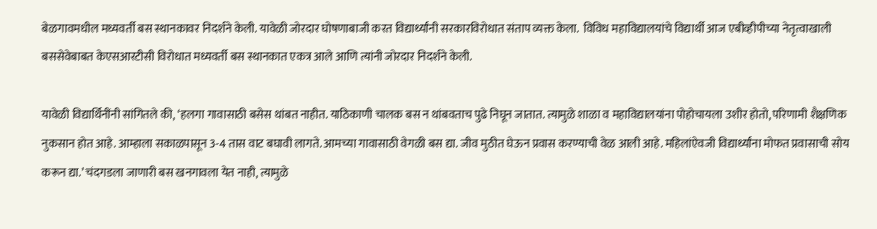बेळगावमधील मध्यवर्ती बस स्थानकावर निदर्शने केली. यावेळी जोरदार घोषणाबाजी करत विद्यार्थ्यांनी सरकारविरोधात संताप व्यक्त केला.  विविध महाविद्यालयांचे विद्यार्थी आज एबीव्हीपीच्या नेतृत्वाखाली बससेवेबाबत केएसआरटीसी विरोधात मध्यवर्ती बस स्थानकात एकत्र आले आणि त्यांनी जोरदार निदर्शने केली.

यावेळी विद्यार्थिनींनी सांगितले की, ‘हलगा गावासाठी बसेस थांबत नाहीत. याठिकाणी चालक बस न थांबवताच पुढे निघून जातात. त्यामुळे शाळा व महाविद्यालयांना पोहोचायला उशीर होतो, परिणामी शैक्षणिक नुकसान होत आहे. आम्हाला सकाळपासून 3-4 तास वाट बघावी लागते. आमच्या गावासाठी वेगळी बस द्या. जीव मुठीत घेऊन प्रवास करण्याची वेळ आली आहे. महिलांऐवजी विद्यार्थ्यांना मोफत प्रवासाची सोय करून द्या.’ चंदगडला जाणारी बस खनगावला येत नाही, त्यामुळे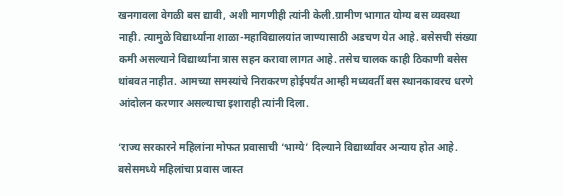खनगावला वेगळी बस द्यावी, अशी मागणीही त्यांनी केली.ग्रामीण भागात योग्य बस व्यवस्था नाही. त्यामुळे विद्यार्थ्यांना शाळा-महाविद्यालयांत जाण्यासाठी अडचण येत आहे. बसेसची संख्या कमी असल्याने विद्यार्थ्यांना त्रास सहन करावा लागत आहे. तसेच चालक काही ठिकाणी बसेस थांबवत नाहीत. आमच्या समस्यांचे निराकरण होईपर्यंत आम्ही मध्यवर्ती बस स्थानकावरच धरणे आंदोलन करणार असल्याचा इशाराही त्यांनी दिला.

‘राज्य सरकारने महिलांना मोफत प्रवासाची ‘भाग्ये’ दिल्याने विद्यार्थ्यांवर अन्याय होत आहे. बसेसमध्ये महिलांचा प्रवास जास्त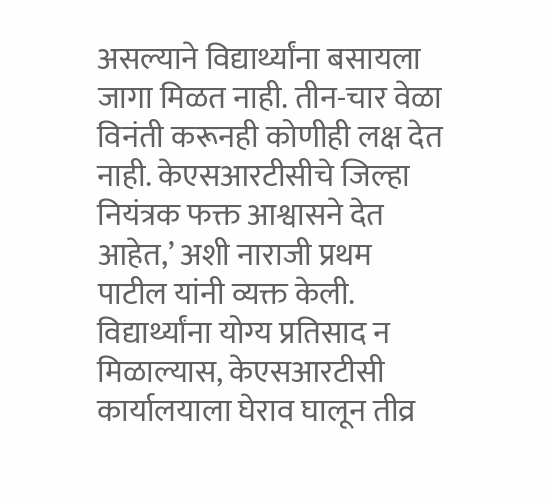असल्याने विद्यार्थ्यांना बसायला जागा मिळत नाही. तीन-चार वेळा विनंती करूनही कोणीही लक्ष देत नाही. केएसआरटीसीचे जिल्हा नियंत्रक फक्त आश्वासने देत आहेत,’ अशी नाराजी प्रथम पाटील यांनी व्यक्त केली. विद्यार्थ्यांना योग्य प्रतिसाद न मिळाल्यास, केएसआरटीसी कार्यालयाला घेराव घालून तीव्र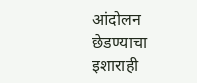आंदोलन छेडण्याचा इशाराही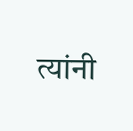त्यांनी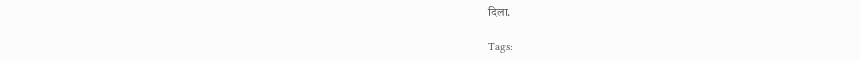दिला.

Tags: